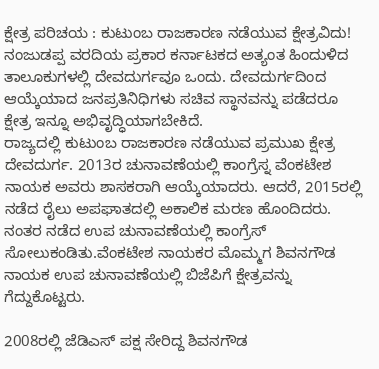ಕ್ಷೇತ್ರ ಪರಿಚಯ : ಕುಟುಂಬ ರಾಜಕಾರಣ ನಡೆಯುವ ಕ್ಷೇತ್ರವಿದು!
ನಂಜುಡಪ್ಪ ವರದಿಯ ಪ್ರಕಾರ ಕರ್ನಾಟಕದ ಅತ್ಯಂತ ಹಿಂದುಳಿದ ತಾಲೂಕುಗಳಲ್ಲಿ ದೇವದುರ್ಗವೂ ಒಂದು. ದೇವದುರ್ಗದಿಂದ ಆಯ್ಕೆಯಾದ ಜನಪ್ರತಿನಿಧಿಗಳು ಸಚಿವ ಸ್ಥಾನವನ್ನು ಪಡೆದರೂ ಕ್ಷೇತ್ರ ಇನ್ನೂ ಅಭಿವೃದ್ಧಿಯಾಗಬೇಕಿದೆ.
ರಾಜ್ಯದಲ್ಲಿ ಕುಟುಂಬ ರಾಜಕಾರಣ ನಡೆಯುವ ಪ್ರಮುಖ ಕ್ಷೇತ್ರ ದೇವದುರ್ಗ. 2013ರ ಚುನಾವಣೆಯಲ್ಲಿ ಕಾಂಗ್ರೆಸ್ನ ವೆಂಕಟೇಶ ನಾಯಕ ಅವರು ಶಾಸಕರಾಗಿ ಆಯ್ಕೆಯಾದರು. ಆದರೆ, 2015ರಲ್ಲಿ ನಡೆದ ರೈಲು ಅಪಘಾತದಲ್ಲಿ ಅಕಾಲಿಕ ಮರಣ ಹೊಂದಿದರು.
ನಂತರ ನಡೆದ ಉಪ ಚುನಾವಣೆಯಲ್ಲಿ ಕಾಂಗ್ರೆಸ್ ಸೋಲುಕಂಡಿತು.ವೆಂಕಟೇಶ ನಾಯಕರ ಮೊಮ್ಮಗ ಶಿವನಗೌಡ ನಾಯಕ ಉಪ ಚುನಾವಣೆಯಲ್ಲಿ ಬಿಜೆಪಿಗೆ ಕ್ಷೇತ್ರವನ್ನು ಗೆದ್ದುಕೊಟ್ಟರು.

2008ರಲ್ಲಿ ಜೆಡಿಎಸ್ ಪಕ್ಷ ಸೇರಿದ್ದ ಶಿವನಗೌಡ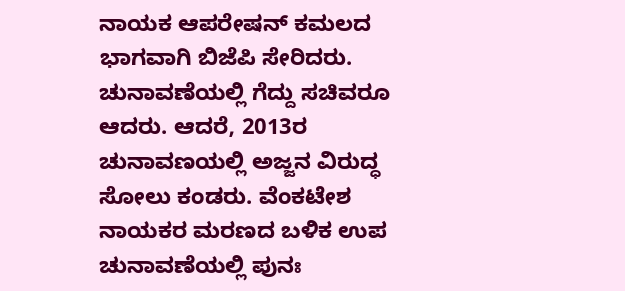ನಾಯಕ ಆಪರೇಷನ್ ಕಮಲದ ಭಾಗವಾಗಿ ಬಿಜೆಪಿ ಸೇರಿದರು. ಚುನಾವಣೆಯಲ್ಲಿ ಗೆದ್ದು ಸಚಿವರೂ ಆದರು. ಆದರೆ, 2013ರ ಚುನಾವಣಯಲ್ಲಿ ಅಜ್ಜನ ವಿರುದ್ಧ ಸೋಲು ಕಂಡರು. ವೆಂಕಟೇಶ ನಾಯಕರ ಮರಣದ ಬಳಿಕ ಉಪ ಚುನಾವಣೆಯಲ್ಲಿ ಪುನಃ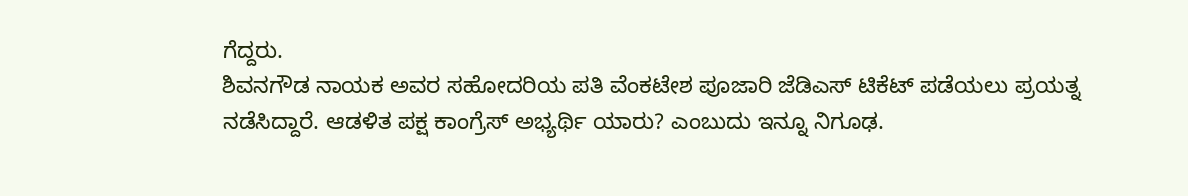ಗೆದ್ದರು.
ಶಿವನಗೌಡ ನಾಯಕ ಅವರ ಸಹೋದರಿಯ ಪತಿ ವೆಂಕಟೇಶ ಪೂಜಾರಿ ಜೆಡಿಎಸ್ ಟಿಕೆಟ್ ಪಡೆಯಲು ಪ್ರಯತ್ನ ನಡೆಸಿದ್ದಾರೆ. ಆಡಳಿತ ಪಕ್ಷ ಕಾಂಗ್ರೆಸ್ ಅಭ್ಯರ್ಥಿ ಯಾರು? ಎಂಬುದು ಇನ್ನೂ ನಿಗೂಢ.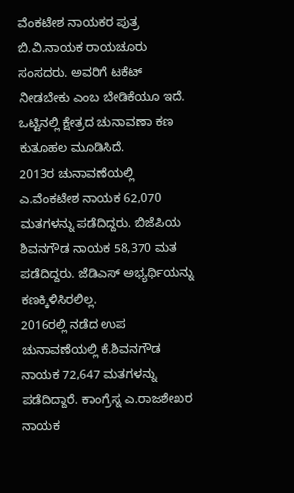ವೆಂಕಟೇಶ ನಾಯಕರ ಪುತ್ರ ಬಿ.ವಿ.ನಾಯಕ ರಾಯಚೂರು ಸಂಸದರು. ಅವರಿಗೆ ಟಕೆಟ್ ನೀಡಬೇಕು ಎಂಬ ಬೇಡಿಕೆಯೂ ಇದೆ. ಒಟ್ಟಿನಲ್ಲಿ ಕ್ಷೇತ್ರದ ಚುನಾವಣಾ ಕಣ ಕುತೂಹಲ ಮೂಡಿಸಿದೆ.
2013ರ ಚುನಾವಣೆಯಲ್ಲಿ ಎ.ವೆಂಕಟೇಶ ನಾಯಕ 62,070 ಮತಗಳನ್ನು ಪಡೆದಿದ್ದರು. ಬಿಜೆಪಿಯ ಶಿವನಗೌಡ ನಾಯಕ 58,370 ಮತ ಪಡೆದಿದ್ದರು. ಜೆಡಿಎಸ್ ಅಭ್ಯರ್ಥಿಯನ್ನು ಕಣಕ್ಕಿಳಿಸಿರಲಿಲ್ಲ.
2016ರಲ್ಲಿ ನಡೆದ ಉಪ ಚುನಾವಣೆಯಲ್ಲಿ ಕೆ.ಶಿವನಗೌಡ ನಾಯಕ 72,647 ಮತಗಳನ್ನು ಪಡೆದಿದ್ದಾರೆ. ಕಾಂಗ್ರೆಸ್ನ ಎ.ರಾಜಶೇಖರ ನಾಯಕ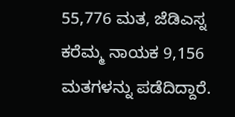55,776 ಮತ, ಜೆಡಿಎಸ್ನ ಕರೆಮ್ಮ ನಾಯಕ 9,156 ಮತಗಳನ್ನು ಪಡೆದಿದ್ದಾರೆ.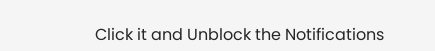Click it and Unblock the Notifications